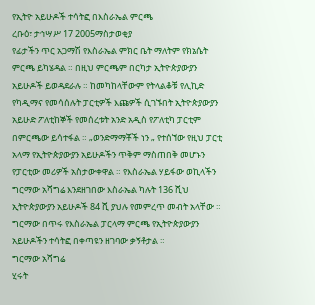የኢትዮ አይሁዶች ተሳትፎ በእስራኤል ምርጫ
ረቡዕ፣ ታኅሣሥ 17 2005ማስታወቂያ
የፊታችን ጥር አጋማሽ የእስራኤል ምክር ቤት ማለትም የክኔሴት ምርጫ ይካሄዳል ። በዚህ ምርጫም በርካታ ኢትዮጵያውያን አይሁዶች ይወዳደራሉ ። ከመካከላቸውም የትላልቆቹ የሊኪድ የካዲማና የመሳሰሉት ፓርቲዎች እጩዎች ሲገኙበት ኢትዮጵያውያን አይሁድ ፖለቲከኞች የመሰረቱት አንድ አዲስ የፖለቲካ ፓርቲም በምርጫው ይሳተፋል ። „ወንድማማቾች ነን „ የተሰኘው የዚህ ፓርቲ አላማ የኢትዮጵያውያን አይሁዶችን ጥቅም ማስጠበቅ መሆኑን የፓርቲው መሪዎች አስታውቀዋል ። የእስራኤል ሃይፋው ወኪላችን ግርማው አሻግሬ እንደዘገበው እስራኤል ካሉት 136 ሺህ ኢትዮጵያውያን አይሁዶች 84 ሺ ያህሉ የመምረጥ መብት አላቸው ። ግርማው በጥሩ የእስራኤል ፓርላማ ምርጫ የኢትዮጵያውያን አይሁዶችን ተሳትፎ በቀጣዩን ዘገባው ቃኝቶታል ።
ግርማው አሻግሬ
ሂሩት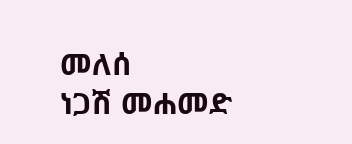መለሰ
ነጋሽ መሐመድ